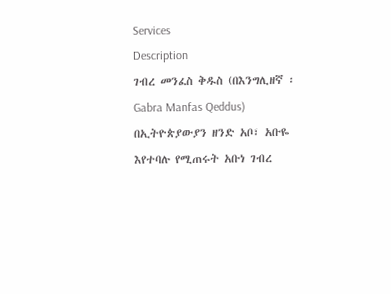Services
Description
ገብረ መንፈስ ቅዱስ (በእንግሊዘኛ ፡Gabra Manfas Qeddus) በኢትዮጵያውያን ዘንድ አቦ፣ አቡዬ እየተባሉ የሚጠሩት አቡነ ገብረ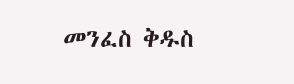መንፈስ ቅዱስ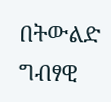በትውልድ ግብፃዊ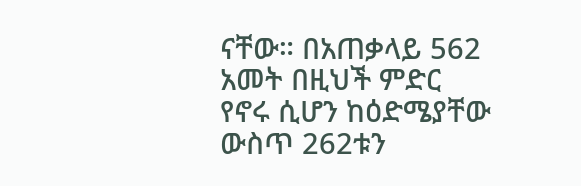ናቸው። በአጠቃላይ 562 አመት በዚህች ምድር የኖሩ ሲሆን ከዕድሜያቸው ውስጥ 262ቱን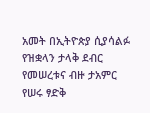አመት በኢትዮጵያ ሲያሳልፉ የዝቋላን ታላቅ ደብር የመሠረቱና ብዙ ታአምር የሠሩ ፃድቅ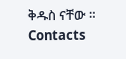ቅዱስ ናቸው ።
Contacts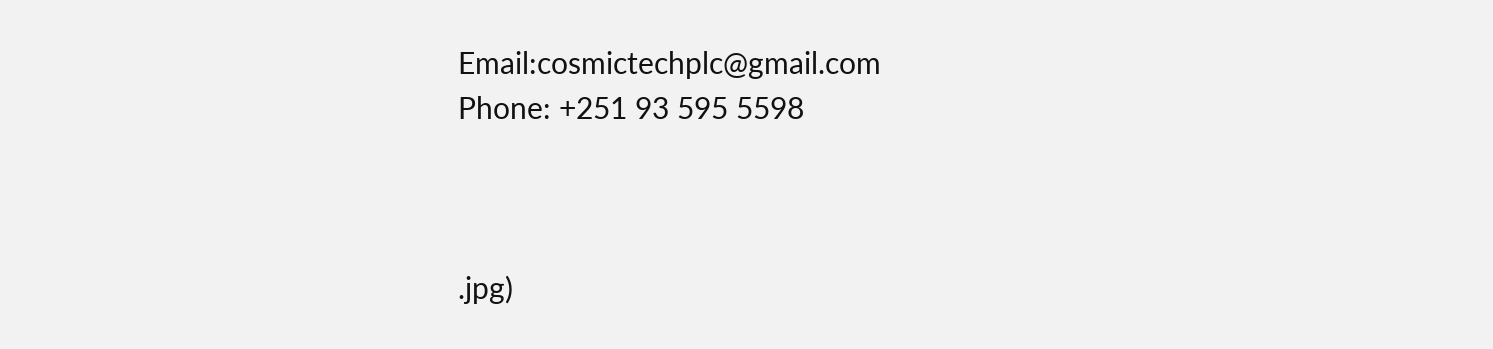Email:cosmictechplc@gmail.com
Phone: +251 93 595 5598



.jpg)